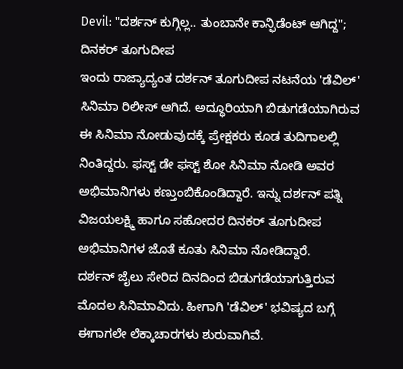Devil: "ದರ್ಶನ್ ಕುಗ್ಗಿಲ್ಲ.. ತುಂಬಾನೇ ಕಾನ್ಫಿಡೆಂಟ್ ಆಗಿದ್ದ"; ದಿನಕರ್ ತೂಗುದೀಪ
ಇಂದು ರಾಜ್ಯಾದ್ಯಂತ ದರ್ಶನ್ ತೂಗುದೀಪ ನಟನೆಯ 'ಡೆವಿಲ್' ಸಿನಿಮಾ ರಿಲೀಸ್ ಆಗಿದೆ. ಅದ್ಧೂರಿಯಾಗಿ ಬಿಡುಗಡೆಯಾಗಿರುವ ಈ ಸಿನಿಮಾ ನೋಡುವುದಕ್ಕೆ ಪ್ರೇಕ್ಷಕರು ಕೂಡ ತುದಿಗಾಲಲ್ಲಿ ನಿಂತಿದ್ದರು. ಫಸ್ಟ್ ಡೇ ಫಸ್ಟ್ ಶೋ ಸಿನಿಮಾ ನೋಡಿ ಅವರ ಅಭಿಮಾನಿಗಳು ಕಣ್ತುಂಬಿಕೊಂಡಿದ್ದಾರೆ. ಇನ್ನು ದರ್ಶನ್ ಪತ್ನಿ ವಿಜಯಲಕ್ಷ್ಮಿ ಹಾಗೂ ಸಹೋದರ ದಿನಕರ್ ತೂಗುದೀಪ ಅಭಿಮಾನಿಗಳ ಜೊತೆ ಕೂತು ಸಿನಿಮಾ ನೋಡಿದ್ದಾರೆ.
ದರ್ಶನ್ ಜೈಲು ಸೇರಿದ ದಿನದಿಂದ ಬಿಡುಗಡೆಯಾಗುತ್ತಿರುವ ಮೊದಲ ಸಿನಿಮಾವಿದು. ಹೀಗಾಗಿ 'ಡೆವಿಲ್' ಭವಿಷ್ಯದ ಬಗ್ಗೆ ಈಗಾಗಲೇ ಲೆಕ್ಕಾಚಾರಗಳು ಶುರುವಾಗಿವೆ.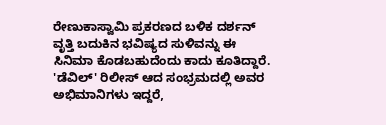ರೇಣುಕಾಸ್ವಾಮಿ ಪ್ರಕರಣದ ಬಳಿಕ ದರ್ಶನ್ ವೃತ್ತಿ ಬದುಕಿನ ಭವಿಷ್ಯದ ಸುಳಿವನ್ನು ಈ ಸಿನಿಮಾ ಕೊಡಬಹುದೆಂದು ಕಾದು ಕೂತಿದ್ದಾರೆ. 'ಡೆವಿಲ್' ರಿಲೀಸ್ ಆದ ಸಂಭ್ರಮದಲ್ಲಿ ಅವರ ಅಭಿಮಾನಿಗಳು ಇದ್ದರೆ,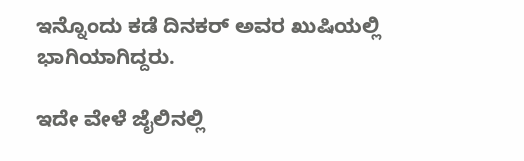ಇನ್ನೊಂದು ಕಡೆ ದಿನಕರ್ ಅವರ ಖುಷಿಯಲ್ಲಿ ಭಾಗಿಯಾಗಿದ್ದರು.

ಇದೇ ವೇಳೆ ಜೈಲಿನಲ್ಲಿ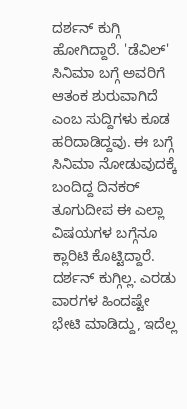ದರ್ಶನ್ ಕುಗ್ಗಿ ಹೋಗಿದ್ದಾರೆ. 'ಡೆವಿಲ್' ಸಿನಿಮಾ ಬಗ್ಗೆ ಅವರಿಗೆ ಆತಂಕ ಶುರುವಾಗಿದೆ ಎಂಬ ಸುದ್ದಿಗಳು ಕೂಡ ಹರಿದಾಡಿದ್ದವು. ಈ ಬಗ್ಗೆ ಸಿನಿಮಾ ನೋಡುವುದಕ್ಕೆ ಬಂದಿದ್ದ ದಿನಕರ್ ತೂಗುದೀಪ ಈ ಎಲ್ಲಾ ವಿಷಯಗಳ ಬಗ್ಗೆನೂ ಕ್ಲಾರಿಟಿ ಕೊಟ್ಟಿದ್ದಾರೆ. ದರ್ಶನ್ ಕುಗ್ಗಿಲ್ಲ. ಎರಡು ವಾರಗಳ ಹಿಂದಷ್ಟೇ ಭೇಟಿ ಮಾಡಿದ್ದು, ಇದೆಲ್ಲ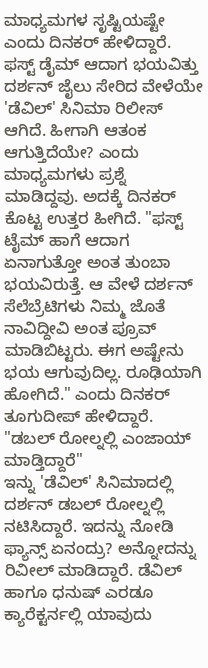ಮಾಧ್ಯಮಗಳ ಸೃಷ್ಟಿಯಷ್ಟೇ ಎಂದು ದಿನಕರ್ ಹೇಳಿದ್ದಾರೆ.
ಫಸ್ಟ್ ಡೈಮ್ ಆದಾಗ ಭಯವಿತ್ತು
ದರ್ಶನ್ ಜೈಲು ಸೇರಿದ ವೇಳೆಯೇ 'ಡೆವಿಲ್' ಸಿನಿಮಾ ರಿಲೀಸ್ ಆಗಿದೆ. ಹೀಗಾಗಿ ಆತಂಕ ಆಗುತ್ತಿದೆಯೇ? ಎಂದು ಮಾಧ್ಯಮಗಳು ಪ್ರಶ್ನೆ ಮಾಡಿದ್ದವು. ಅದಕ್ಕೆ ದಿನಕರ್ ಕೊಟ್ಟ ಉತ್ತರ ಹೀಗಿದೆ. "ಫಸ್ಟ್ ಟೈಮ್ ಹಾಗೆ ಆದಾಗ ಏನಾಗುತ್ತೋ ಅಂತ ತುಂಬಾ ಭಯವಿರುತ್ತೆ. ಆ ವೇಳೆ ದರ್ಶನ್ ಸೆಲೆಬ್ರೆಟಿಗಳು ನಿಮ್ಮ ಜೊತೆ ನಾವಿದ್ದೀವಿ ಅಂತ ಪ್ರೂವ್ ಮಾಡಿಬಿಟ್ಟರು. ಈಗ ಅಷ್ಟೇನು ಭಯ ಆಗುವುದಿಲ್ಲ. ರೂಢಿಯಾಗಿ ಹೋಗಿದೆ." ಎಂದು ದಿನಕರ್ ತೂಗುದೀಪ್ ಹೇಳಿದ್ದಾರೆ.
"ಡಬಲ್ ರೋಲ್ನಲ್ಲಿ ಎಂಜಾಯ್ ಮಾಡ್ತಿದ್ದಾರೆ"
ಇನ್ನು 'ಡೆವಿಲ್' ಸಿನಿಮಾದಲ್ಲಿ ದರ್ಶನ್ ಡಬಲ್ ರೋಲ್ನಲ್ಲಿ ನಟಿಸಿದ್ದಾರೆ. ಇದನ್ನು ನೋಡಿ ಫ್ಯಾನ್ಸ್ ಏನಂದ್ರು? ಅನ್ನೋದನ್ನು ರಿವೀಲ್ ಮಾಡಿದ್ದಾರೆ. ಡೆವಿಲ್ ಹಾಗೂ ಧನುಷ್ ಎರಡೂ ಕ್ಯಾರೆಕ್ಟರ್ನಲ್ಲಿ ಯಾವುದು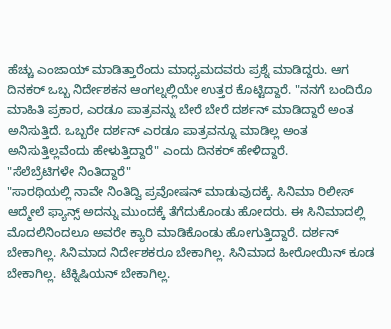ಹೆಚ್ಚು ಎಂಜಾಯ್ ಮಾಡಿತ್ತಾರೆಂದು ಮಾಧ್ಯಮದವರು ಪ್ರಶ್ನೆ ಮಾಡಿದ್ದರು. ಆಗ ದಿನಕರ್ ಒಬ್ಬ ನಿರ್ದೇಶಕನ ಆಂಗಲ್ನಲ್ಲಿಯೇ ಉತ್ತರ ಕೊಟ್ಟಿದ್ದಾರೆ. "ನನಗೆ ಬಂದಿರೊ ಮಾಹಿತಿ ಪ್ರಕಾರ, ಎರಡೂ ಪಾತ್ರವನ್ನು ಬೇರೆ ಬೇರೆ ದರ್ಶನ್ ಮಾಡಿದ್ದಾರೆ ಅಂತ ಅನಿಸುತ್ತಿದೆ. ಒಬ್ಬರೇ ದರ್ಶನ್ ಎರಡೂ ಪಾತ್ರವನ್ನೂ ಮಾಡಿಲ್ಲ ಅಂತ ಅನಿಸುತ್ತಿಲ್ಲವೆಂದು ಹೇಳುತ್ತಿದ್ದಾರೆ" ಎಂದು ದಿನಕರ್ ಹೇಳಿದ್ದಾರೆ.
"ಸೆಲೆಬ್ರೆಟಿಗಳೇ ನಿಂತಿದ್ದಾರೆ"
"ಸಾರಥಿಯಲ್ಲಿ ನಾವೇ ನಿಂತಿದ್ವಿ ಪ್ರವೋಷನ್ ಮಾಡುವುದಕ್ಕೆ. ಸಿನಿಮಾ ರಿಲೀಸ್ ಆದ್ಮೇಲೆ ಫ್ಯಾನ್ಸ್ ಅದನ್ನು ಮುಂದಕ್ಕೆ ತೆಗೆದುಕೊಂಡು ಹೋದರು. ಈ ಸಿನಿಮಾದಲ್ಲಿ ಮೊದಲಿನಿಂದಲೂ ಅವರೇ ಕ್ಯಾರಿ ಮಾಡಿಕೊಂಡು ಹೋಗುತ್ತಿದ್ದಾರೆ. ದರ್ಶನ್ ಬೇಕಾಗಿಲ್ಲ. ಸಿನಿಮಾದ ನಿರ್ದೇಶಕರೂ ಬೇಕಾಗಿಲ್ಲ. ಸಿನಿಮಾದ ಹೀರೋಯಿನ್ ಕೂಡ ಬೇಕಾಗಿಲ್ಲ. ಟೆಕ್ನಿಷಿಯನ್ ಬೇಕಾಗಿಲ್ಲ.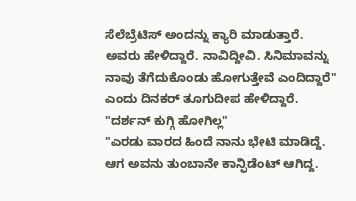ಸೆಲೆಬ್ರೆಟಿಸ್ ಅಂದನ್ನು ಕ್ಯಾರಿ ಮಾಡುತ್ತಾರೆ. ಅವರು ಹೇಳಿದ್ದಾರೆ. ನಾವಿದ್ದೀವಿ. ಸಿನಿಮಾವನ್ನು ನಾವು ತೆಗೆದುಕೊಂಡು ಹೋಗುತ್ತೇವೆ ಎಂದಿದ್ದಾರೆ" ಎಂದು ದಿನಕರ್ ತೂಗುದೀಪ ಹೇಳಿದ್ದಾರೆ.
"ದರ್ಶನ್ ಕುಗ್ಗಿ ಹೋಗಿಲ್ಲ"
"ಎರಡು ವಾರದ ಹಿಂದೆ ನಾನು ಭೇಟಿ ಮಾಡಿದ್ದೆ. ಆಗ ಅವನು ತುಂಬಾನೇ ಕಾನ್ಫಿಡೆಂಟ್ ಆಗಿದ್ದ.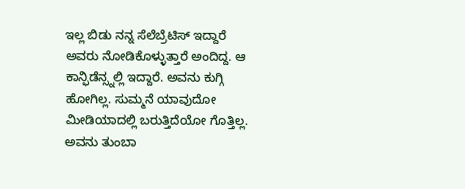ಇಲ್ಲ ಬಿಡು ನನ್ನ ಸೆಲೆಬ್ರೆಟಿಸ್ ಇದ್ದಾರೆ ಅವರು ನೋಡಿಕೊಳ್ಳುತ್ತಾರೆ ಅಂದಿದ್ದ. ಆ ಕಾನ್ಫಿಡೆನ್ಸ್ನಲ್ಲಿ ಇದ್ದಾರೆ. ಅವನು ಕುಗ್ಗಿ ಹೋಗಿಲ್ಲ. ಸುಮ್ಮನೆ ಯಾವುದೋ ಮೀಡಿಯಾದಲ್ಲಿ ಬರುತ್ತಿದೆಯೋ ಗೊತ್ತಿಲ್ಲ. ಅವನು ತುಂಬಾ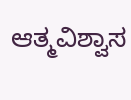ಆತ್ಮವಿಶ್ವಾಸ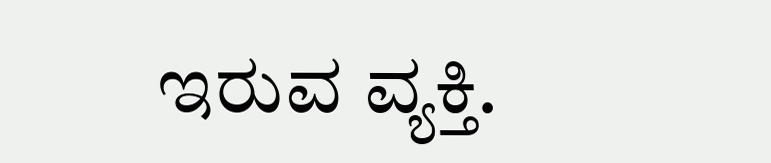ಇರುವ ವ್ಯಕ್ತಿ.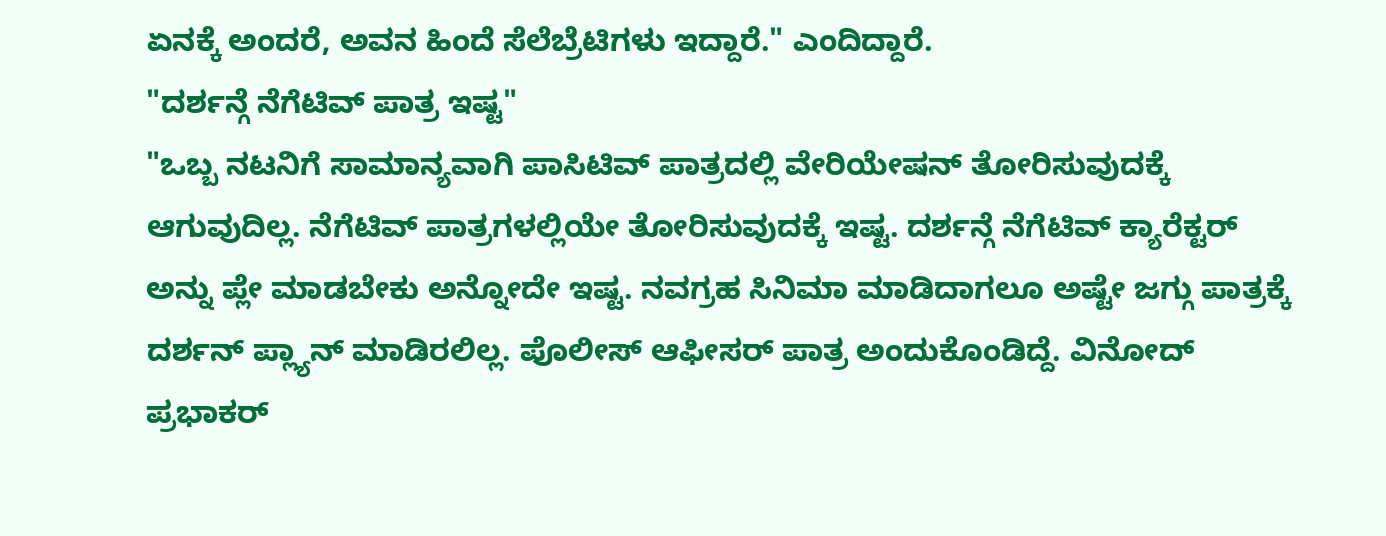ಏನಕ್ಕೆ ಅಂದರೆ, ಅವನ ಹಿಂದೆ ಸೆಲೆಬ್ರೆಟಿಗಳು ಇದ್ದಾರೆ." ಎಂದಿದ್ದಾರೆ.
"ದರ್ಶನ್ಗೆ ನೆಗೆಟಿವ್ ಪಾತ್ರ ಇಷ್ಟ"
"ಒಬ್ಬ ನಟನಿಗೆ ಸಾಮಾನ್ಯವಾಗಿ ಪಾಸಿಟಿವ್ ಪಾತ್ರದಲ್ಲಿ ವೇರಿಯೇಷನ್ ತೋರಿಸುವುದಕ್ಕೆ ಆಗುವುದಿಲ್ಲ. ನೆಗೆಟಿವ್ ಪಾತ್ರಗಳಲ್ಲಿಯೇ ತೋರಿಸುವುದಕ್ಕೆ ಇಷ್ಟ. ದರ್ಶನ್ಗೆ ನೆಗೆಟಿವ್ ಕ್ಯಾರೆಕ್ಟರ್ ಅನ್ನು ಪ್ಲೇ ಮಾಡಬೇಕು ಅನ್ನೋದೇ ಇಷ್ಟ. ನವಗ್ರಹ ಸಿನಿಮಾ ಮಾಡಿದಾಗಲೂ ಅಷ್ಟೇ ಜಗ್ಗು ಪಾತ್ರಕ್ಕೆ ದರ್ಶನ್ ಪ್ಲ್ಯಾನ್ ಮಾಡಿರಲಿಲ್ಲ. ಪೊಲೀಸ್ ಆಫೀಸರ್ ಪಾತ್ರ ಅಂದುಕೊಂಡಿದ್ದೆ. ವಿನೋದ್ ಪ್ರಭಾಕರ್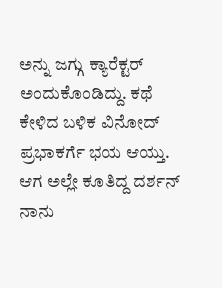ಅನ್ನು ಜಗ್ಗು ಕ್ಯಾರೆಕ್ಟರ್ ಅಂದುಕೊಂಡಿದ್ದು. ಕಥೆ ಕೇಳಿದ ಬಳಿಕ ವಿನೋದ್ ಪ್ರಭಾಕರ್ಗೆ ಭಯ ಆಯ್ತು. ಆಗ ಅಲ್ಲೇ ಕೂತಿದ್ದ ದರ್ಶನ್ ನಾನು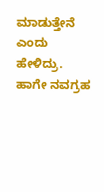ಮಾಡುತ್ತೇನೆ ಎಂದು ಹೇಳಿದ್ರು. ಹಾಗೇ ನವಗ್ರಹ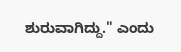ಶುರುವಾಗಿದ್ದು." ಎಂದು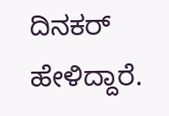ದಿನಕರ್ ಹೇಳಿದ್ದಾರೆ.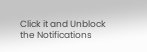Click it and Unblock the Notifications